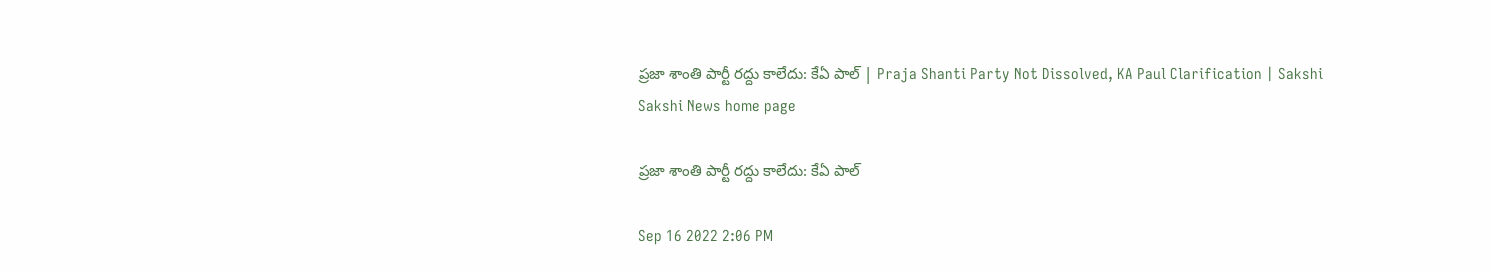ప్రజా శాంతి పార్టీ రద్దు కాలేదు: కేఏ పాల్‌ | Praja Shanti Party Not Dissolved, KA Paul Clarification | Sakshi
Sakshi News home page

ప్రజా శాంతి పార్టీ రద్దు కాలేదు: కేఏ పాల్‌

Sep 16 2022 2:06 PM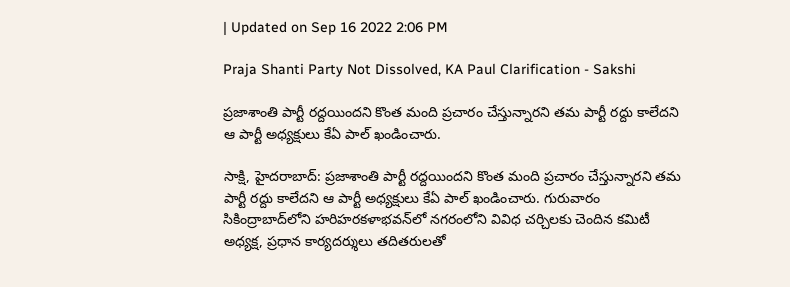| Updated on Sep 16 2022 2:06 PM

Praja Shanti Party Not Dissolved, KA Paul Clarification - Sakshi

ప్రజాశాంతి పార్టీ రద్దయిందని కొంత మంది ప్రచారం చేస్తున్నారని తమ పార్టీ రద్దు కాలేదని ఆ పార్టీ అధ్యక్షులు కేఏ పాల్‌ ఖండించారు.

సాక్షి, హైదరాబాద్: ప్రజాశాంతి పార్టీ రద్దయిందని కొంత మంది ప్రచారం చేస్తున్నారని తమ పార్టీ రద్దు కాలేదని ఆ పార్టీ అధ్యక్షులు కేఏ పాల్‌ ఖండించారు. గురువారం సికింద్రాబాద్‌లోని హరిహరకళాభవన్‌లో నగరంలోని వివిధ చర్చిలకు చెందిన కమిటీ అధ్యక్ష, ప్రధాన కార్యదర్శులు తదితరులతో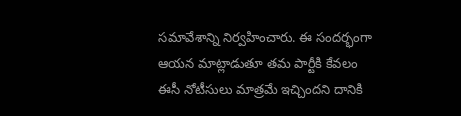సమావేశాన్ని నిర్వహించారు. ఈ సందర్భంగా ఆయన మాట్లాడుతూ తమ పార్టీకి కేవలం ఈసీ నోటీసులు మాత్రమే ఇచ్చిందని దానికి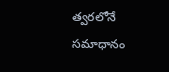త్వరలోనే సమాధానం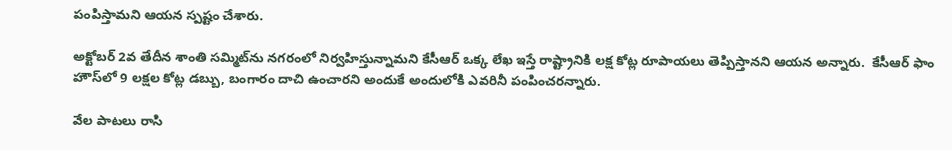పంపిస్తామని ఆయన స్పష్టం చేశారు.

అక్టోబర్‌ 2వ తేదీన శాంతి సమ్మిట్‌ను నగరంలో నిర్వహిస్తున్నామని కేసీఆర్‌ ఒక్క లేఖ ఇస్తే రాష్ట్రానికి లక్ష కోట్ల రూపాయలు తెప్పిస్తానని ఆయన అన్నారు.  కేసీఆర్‌ ఫాం హౌస్‌లో 9 లక్షల కోట్ల డబ్బు, బంగారం దాచి ఉంచారని అందుకే అందులోకి ఎవరినీ పంపించరన్నారు.

వేల పాటలు రాసి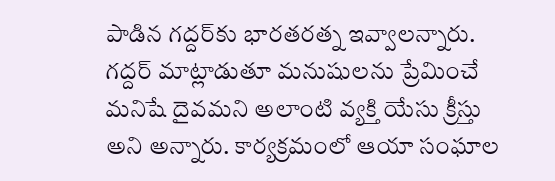పాడిన గద్దర్‌కు భారతరత్న ఇవ్వాలన్నారు. గద్దర్‌ మాట్లాడుతూ మనుషులను ప్రేమించే మనిషే దైవమని అలాంటి వ్యక్తి యేసు క్రీస్తు అని అన్నారు. కార్యక్రమంలో ఆయా సంఘాల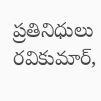ప్రతినిధులు రవికుమార్,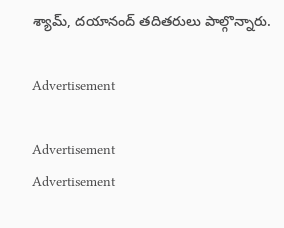శ్యామ్, దయానంద్‌ తదితరులు పాల్గొన్నారు.

Advertisement

Advertisement
Advertisement